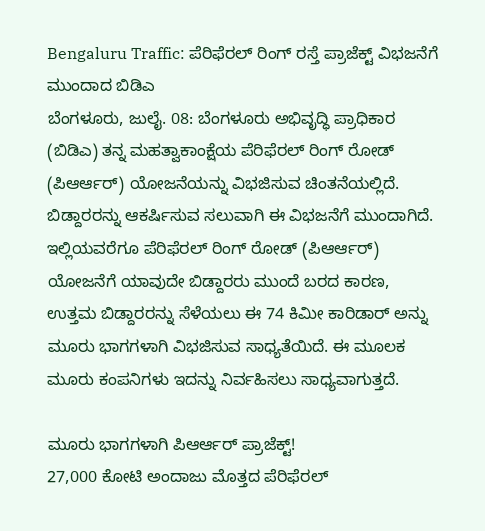Bengaluru Traffic: ಪೆರಿಫೆರಲ್ ರಿಂಗ್ ರಸ್ತೆ ಪ್ರಾಜೆಕ್ಟ್ ವಿಭಜನೆಗೆ ಮುಂದಾದ ಬಿಡಿಎ
ಬೆಂಗಳೂರು, ಜುಲೈ. 08: ಬೆಂಗಳೂರು ಅಭಿವೃದ್ಧಿ ಪ್ರಾಧಿಕಾರ (ಬಿಡಿಎ) ತನ್ನ ಮಹತ್ವಾಕಾಂಕ್ಷೆಯ ಪೆರಿಫೆರಲ್ ರಿಂಗ್ ರೋಡ್ (ಪಿಆರ್ಆರ್) ಯೋಜನೆಯನ್ನು ವಿಭಜಿಸುವ ಚಿಂತನೆಯಲ್ಲಿದೆ. ಬಿಡ್ದಾರರನ್ನು ಆಕರ್ಷಿಸುವ ಸಲುವಾಗಿ ಈ ವಿಭಜನೆಗೆ ಮುಂದಾಗಿದೆ.
ಇಲ್ಲಿಯವರೆಗೂ ಪೆರಿಫೆರಲ್ ರಿಂಗ್ ರೋಡ್ (ಪಿಆರ್ಆರ್) ಯೋಜನೆಗೆ ಯಾವುದೇ ಬಿಡ್ದಾರರು ಮುಂದೆ ಬರದ ಕಾರಣ, ಉತ್ತಮ ಬಿಡ್ದಾರರನ್ನು ಸೆಳೆಯಲು ಈ 74 ಕಿಮೀ ಕಾರಿಡಾರ್ ಅನ್ನು ಮೂರು ಭಾಗಗಳಾಗಿ ವಿಭಜಿಸುವ ಸಾಧ್ಯತೆಯಿದೆ. ಈ ಮೂಲಕ ಮೂರು ಕಂಪನಿಗಳು ಇದನ್ನು ನಿರ್ವಹಿಸಲು ಸಾಧ್ಯವಾಗುತ್ತದೆ.

ಮೂರು ಭಾಗಗಳಾಗಿ ಪಿಆರ್ಆರ್ ಪ್ರಾಜೆಕ್ಟ್!
27,000 ಕೋಟಿ ಅಂದಾಜು ಮೊತ್ತದ ಪೆರಿಫೆರಲ್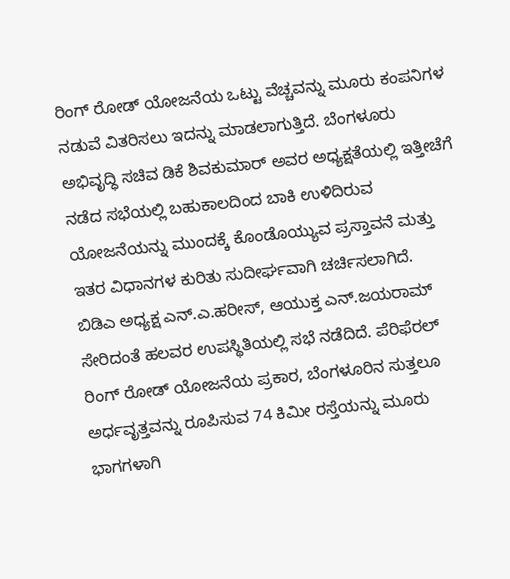ರಿಂಗ್ ರೋಡ್ ಯೋಜನೆಯ ಒಟ್ಟು ವೆಚ್ಚವನ್ನು ಮೂರು ಕಂಪನಿಗಳ ನಡುವೆ ವಿತರಿಸಲು ಇದನ್ನು ಮಾಡಲಾಗುತ್ತಿದೆ. ಬೆಂಗಳೂರು ಅಭಿವೃದ್ಧಿ ಸಚಿವ ಡಿಕೆ ಶಿವಕುಮಾರ್ ಅವರ ಅಧ್ಯಕ್ಷತೆಯಲ್ಲಿ ಇತ್ತೀಚೆಗೆ ನಡೆದ ಸಭೆಯಲ್ಲಿ ಬಹುಕಾಲದಿಂದ ಬಾಕಿ ಉಳಿದಿರುವ ಯೋಜನೆಯನ್ನು ಮುಂದಕ್ಕೆ ಕೊಂಡೊಯ್ಯುವ ಪ್ರಸ್ತಾವನೆ ಮತ್ತು ಇತರ ವಿಧಾನಗಳ ಕುರಿತು ಸುದೀರ್ಘವಾಗಿ ಚರ್ಚಿಸಲಾಗಿದೆ.
ಬಿಡಿಎ ಅಧ್ಯಕ್ಷ ಎನ್.ಎ.ಹರೀಸ್, ಆಯುಕ್ತ ಎನ್.ಜಯರಾಮ್ ಸೇರಿದಂತೆ ಹಲವರ ಉಪಸ್ಥಿತಿಯಲ್ಲಿ ಸಭೆ ನಡೆದಿದೆ. ಪೆರಿಫೆರಲ್ ರಿಂಗ್ ರೋಡ್ ಯೋಜನೆಯ ಪ್ರಕಾರ, ಬೆಂಗಳೂರಿನ ಸುತ್ತಲೂ ಅರ್ಧವೃತ್ತವನ್ನು ರೂಪಿಸುವ 74 ಕಿಮೀ ರಸ್ತೆಯನ್ನು ಮೂರು ಭಾಗಗಳಾಗಿ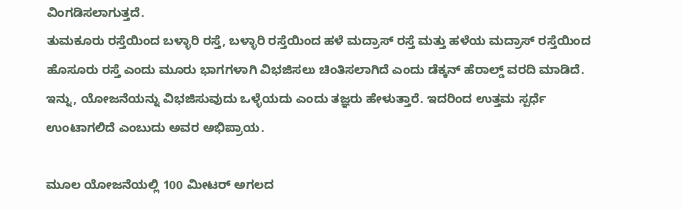ವಿಂಗಡಿಸಲಾಗುತ್ತದೆ.
ತುಮಕೂರು ರಸ್ತೆಯಿಂದ ಬಳ್ಳಾರಿ ರಸ್ತೆ, ಬಳ್ಳಾರಿ ರಸ್ತೆಯಿಂದ ಹಳೆ ಮದ್ರಾಸ್ ರಸ್ತೆ ಮತ್ತು ಹಳೆಯ ಮದ್ರಾಸ್ ರಸ್ತೆಯಿಂದ ಹೊಸೂರು ರಸ್ತೆ ಎಂದು ಮೂರು ಭಾಗಗಳಾಗಿ ವಿಭಜಿಸಲು ಚಿಂತಿಸಲಾಗಿದೆ ಎಂದು ಡೆಕ್ಕನ್ ಹೆರಾಲ್ಡ್ ವರದಿ ಮಾಡಿದೆ. ಇನ್ನು, ಯೋಜನೆಯನ್ನು ವಿಭಜಿಸುವುದು ಒಳ್ಳೆಯದು ಎಂದು ತಜ್ಞರು ಹೇಳುತ್ತಾರೆ. ಇದರಿಂದ ಉತ್ತಮ ಸ್ಪರ್ಧೆ ಉಂಟಾಗಲಿದೆ ಎಂಬುದು ಅವರ ಅಭಿಪ್ರಾಯ.

ಮೂಲ ಯೋಜನೆಯಲ್ಲಿ 100 ಮೀಟರ್ ಅಗಲದ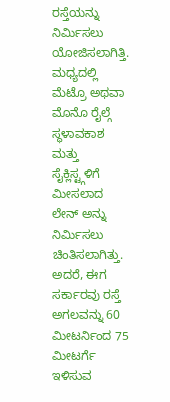ರಸ್ತೆಯನ್ನು ನಿರ್ಮಿಸಲು ಯೋಜಿಸಲಾಗಿತ್ತಿ. ಮಧ್ಯದಲ್ಲಿ ಮೆಟ್ರೊ ಅಥವಾ ಮೊನೊ ರೈಲ್ಗೆ ಸ್ಥಳಾವಕಾಶ ಮತ್ತು ಸೈಕ್ಲಿಸ್ಟ್ಗಳಿಗೆ ಮೀಸಲಾದ ಲೇನ್ ಅನ್ನು ನಿರ್ಮಿಸಲು ಚಿಂತಿಸಲಾಗಿತ್ತು. ಅದರೆ, ಈಗ ಸರ್ಕಾರವು ರಸ್ತೆ ಅಗಲವನ್ನು 60 ಮೀಟರ್ನಿಂದ 75 ಮೀಟರ್ಗೆ ಇಳಿಸುವ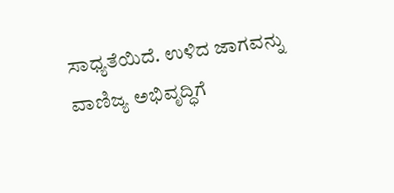ಸಾಧ್ಯತೆಯಿದೆ. ಉಳಿದ ಜಾಗವನ್ನು ವಾಣಿಜ್ಯ ಅಭಿವೃದ್ಧಿಗೆ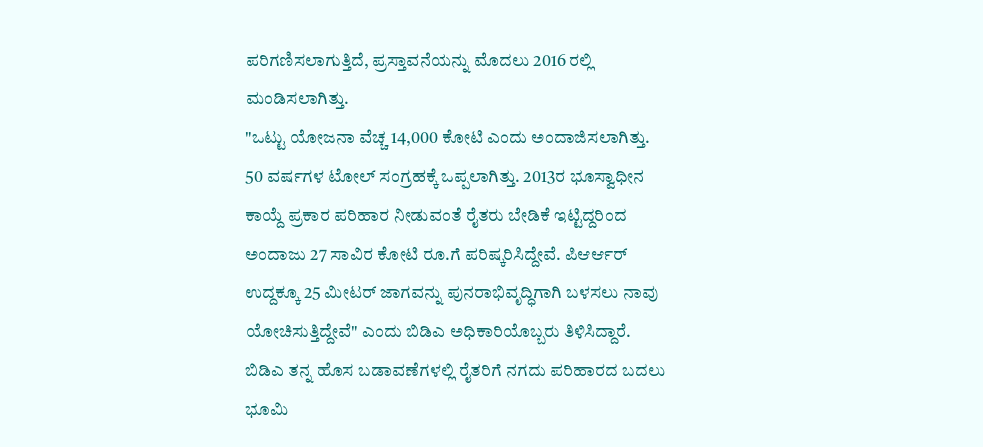ಪರಿಗಣಿಸಲಾಗುತ್ತಿದೆ, ಪ್ರಸ್ತಾವನೆಯನ್ನು ಮೊದಲು 2016 ರಲ್ಲಿ ಮಂಡಿಸಲಾಗಿತ್ತು.
"ಒಟ್ಟು ಯೋಜನಾ ವೆಚ್ಚ 14,000 ಕೋಟಿ ಎಂದು ಅಂದಾಜಿಸಲಾಗಿತ್ತು. 50 ವರ್ಷಗಳ ಟೋಲ್ ಸಂಗ್ರಹಕ್ಕೆ ಒಪ್ಪಲಾಗಿತ್ತು. 2013ರ ಭೂಸ್ವಾಧೀನ ಕಾಯ್ದೆ ಪ್ರಕಾರ ಪರಿಹಾರ ನೀಡುವಂತೆ ರೈತರು ಬೇಡಿಕೆ ಇಟ್ಟಿದ್ದರಿಂದ ಅಂದಾಜು 27 ಸಾವಿರ ಕೋಟಿ ರೂ.ಗೆ ಪರಿಷ್ಕರಿಸಿದ್ದೇವೆ. ಪಿಆರ್ಆರ್ ಉದ್ದಕ್ಕೂ 25 ಮೀಟರ್ ಜಾಗವನ್ನು ಪುನರಾಭಿವೃದ್ಧಿಗಾಗಿ ಬಳಸಲು ನಾವು ಯೋಚಿಸುತ್ತಿದ್ದೇವೆ" ಎಂದು ಬಿಡಿಎ ಅಧಿಕಾರಿಯೊಬ್ಬರು ತಿಳಿಸಿದ್ದಾರೆ. ಬಿಡಿಎ ತನ್ನ ಹೊಸ ಬಡಾವಣೆಗಳಲ್ಲಿ ರೈತರಿಗೆ ನಗದು ಪರಿಹಾರದ ಬದಲು ಭೂಮಿ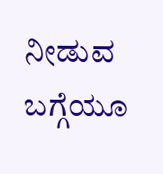ನೀಡುವ ಬಗ್ಗೆಯೂ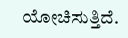ಯೋಚಿಸುತ್ತಿದೆ.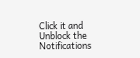Click it and Unblock the Notifications